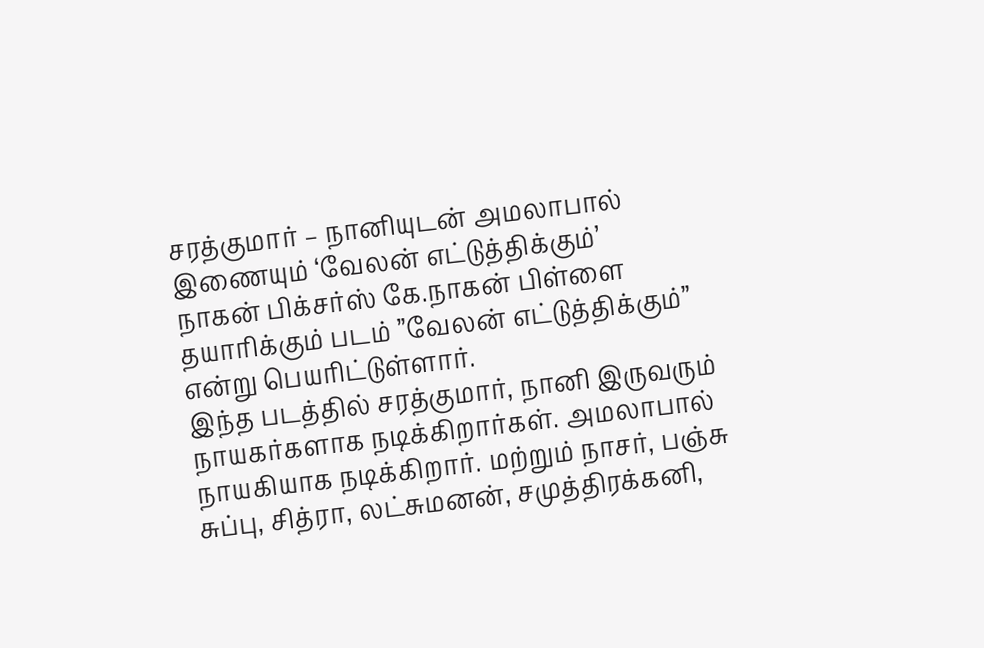சரத்குமார் – நானியுடன் அமலாபால் இணையும் ‘வேலன் எட்டுத்திக்கும்’
நாகன் பிக்சர்ஸ் கே.நாகன் பிள்ளை தயாரிக்கும் படம் ”வேலன் எட்டுத்திக்கும்” என்று பெயரிட்டுள்ளார்.
இந்த படத்தில் சரத்குமார், நானி இருவரும் நாயகர்களாக நடிக்கிறார்கள். அமலாபால் நாயகியாக நடிக்கிறார். மற்றும் நாசர், பஞ்சு சுப்பு, சித்ரா, லட்சுமனன், சமுத்திரக்கனி,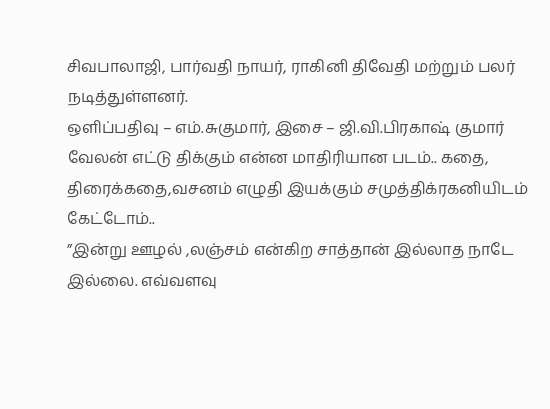சிவபாலாஜி, பார்வதி நாயர், ராகினி திவேதி மற்றும் பலர் நடித்துள்ளனர்.
ஒளிப்பதிவு – எம்.சுகுமார், இசை – ஜி.வி.பிரகாஷ் குமார்
வேலன் எட்டு திக்கும் என்ன மாதிரியான படம்.. கதை, திரைக்கதை,வசனம் எழுதி இயக்கும் சமுத்திக்ரகனியிடம் கேட்டோம்..
”இன்று ஊழல் ,லஞ்சம் என்கிற சாத்தான் இல்லாத நாடே இல்லை. எவ்வளவு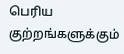பெரிய குற்றங்களுக்கும்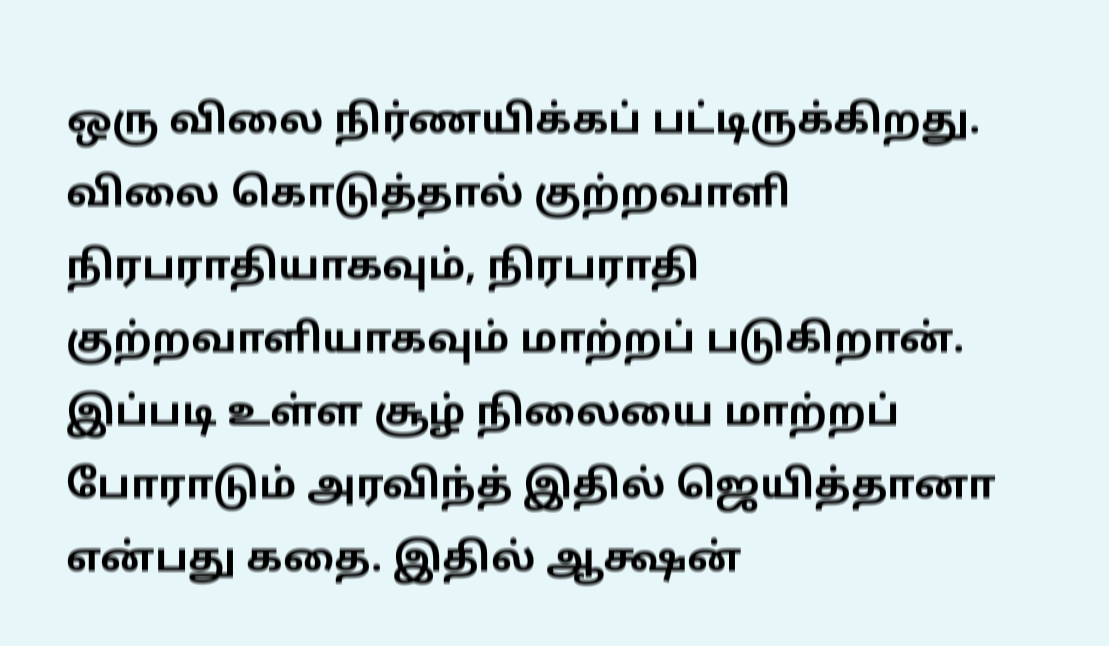ஒரு விலை நிர்ணயிக்கப் பட்டிருக்கிறது.
விலை கொடுத்தால் குற்றவாளி நிரபராதியாகவும், நிரபராதி குற்றவாளியாகவும் மாற்றப் படுகிறான். இப்படி உள்ள சூழ் நிலையை மாற்றப் போராடும் அரவிந்த் இதில் ஜெயித்தானா என்பது கதை. இதில் ஆக்ஷன்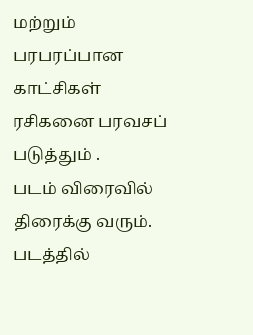மற்றும் பரபரப்பான காட்சிகள் ரசிகனை பரவசப் படுத்தும் .
படம் விரைவில் திரைக்கு வரும். படத்தில்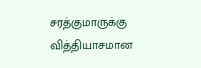சரத்குமாருக்கு வித்தியாசமான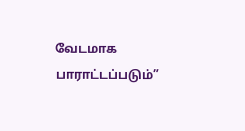வேடமாக பாராட்டப்படும்”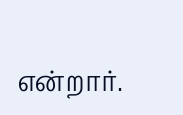என்றார்.